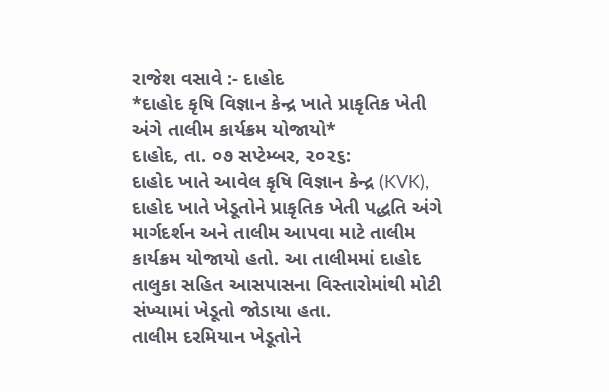રાજેશ વસાવે :- દાહોદ
*દાહોદ કૃષિ વિજ્ઞાન કેન્દ્ર ખાતે પ્રાકૃતિક ખેતી અંગે તાલીમ કાર્યક્રમ યોજાયો*
દાહોદ, તા. ૦૭ સપ્ટેમ્બર, ૨૦૨૬:
દાહોદ ખાતે આવેલ કૃષિ વિજ્ઞાન કેન્દ્ર (KVK), દાહોદ ખાતે ખેડૂતોને પ્રાકૃતિક ખેતી પદ્ધતિ અંગે માર્ગદર્શન અને તાલીમ આપવા માટે તાલીમ કાર્યક્રમ યોજાયો હતો. આ તાલીમમાં દાહોદ તાલુકા સહિત આસપાસના વિસ્તારોમાંથી મોટી સંખ્યામાં ખેડૂતો જોડાયા હતા.
તાલીમ દરમિયાન ખેડૂતોને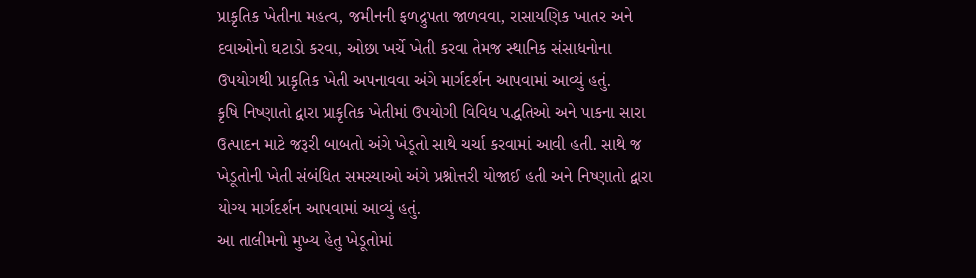પ્રાકૃતિક ખેતીના મહત્વ, જમીનની ફળદ્રુપતા જાળવવા, રાસાયણિક ખાતર અને દવાઓનો ઘટાડો કરવા, ઓછા ખર્ચે ખેતી કરવા તેમજ સ્થાનિક સંસાધનોના ઉપયોગથી પ્રાકૃતિક ખેતી અપનાવવા અંગે માર્ગદર્શન આપવામાં આવ્યું હતું.
કૃષિ નિષ્ણાતો દ્વારા પ્રાકૃતિક ખેતીમાં ઉપયોગી વિવિધ પદ્ધતિઓ અને પાકના સારા ઉત્પાદન માટે જરૂરી બાબતો અંગે ખેડૂતો સાથે ચર્ચા કરવામાં આવી હતી. સાથે જ ખેડૂતોની ખેતી સંબંધિત સમસ્યાઓ અંગે પ્રશ્નોત્તરી યોજાઈ હતી અને નિષ્ણાતો દ્વારા યોગ્ય માર્ગદર્શન આપવામાં આવ્યું હતું.
આ તાલીમનો મુખ્ય હેતુ ખેડૂતોમાં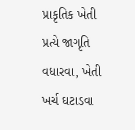પ્રાકૃતિક ખેતી પ્રત્યે જાગૃતિ વધારવા, ખેતી ખર્ચ ઘટાડવા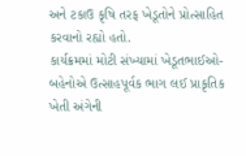અને ટકાઉ કૃષિ તરફ ખેડૂતોને પ્રોત્સાહિત કરવાનો રહ્યો હતો.
કાર્યક્રમમાં મોટી સંખ્યામાં ખેડૂતભાઈઓ-બહેનોએ ઉત્સાહપૂર્વક ભાગ લઈ પ્રાકૃતિક ખેતી અંગેની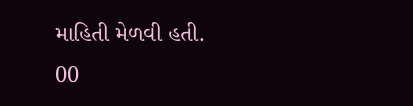માહિતી મેળવી હતી.
00